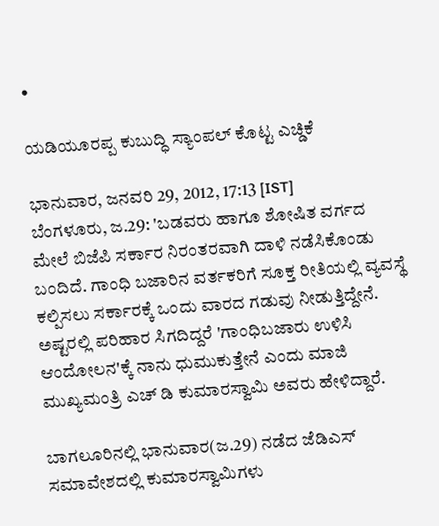•

ಯಡಿಯೂರಪ್ಪ ಕುಬುದ್ಧಿ ಸ್ಯಾಂಪಲ್ ಕೊಟ್ಟ ಎಚ್ಡಿಕೆ

ಭಾನುವಾರ, ಜನವರಿ 29, 2012, 17:13 [IST]
ಬೆಂಗಳೂರು, ಜ.29: 'ಬಡವರು ಹಾಗೂ ಶೋಷಿತ ವರ್ಗದ ಮೇಲೆ ಬಿಜೆಪಿ ಸರ್ಕಾರ ನಿರಂತರವಾಗಿ ದಾಳಿ ನಡೆಸಿಕೊಂಡು ಬಂದಿದೆ. ಗಾಂಧಿ ಬಜಾರಿನ ವರ್ತಕರಿಗೆ ಸೂಕ್ತ ರೀತಿಯಲ್ಲಿ ವ್ಯವಸ್ಥೆ ಕಲ್ಪಿಸಲು ಸರ್ಕಾರಕ್ಕೆ ಒಂದು ವಾರದ ಗಡುವು ನೀಡುತ್ತಿದ್ದೇನೆ. ಅಷ್ಟರಲ್ಲಿ ಪರಿಹಾರ ಸಿಗದಿದ್ದರೆ 'ಗಾಂಧಿಬಜಾರು ಉಳಿಸಿ ಆಂದೋಲನ'ಕ್ಕೆ ನಾನು ಧುಮುಕುತ್ತೇನೆ ಎಂದು ಮಾಜಿ ಮುಖ್ಯಮಂತ್ರಿ ಎಚ್ ಡಿ ಕುಮಾರಸ್ವಾಮಿ ಅವರು ಹೇಳಿದ್ದಾರೆ.

ಬಾಗಲೂರಿನಲ್ಲಿ ಭಾನುವಾರ(ಜ.29) ನಡೆದ ಜೆಡಿಎಸ್ ಸಮಾವೇಶದಲ್ಲಿ ಕುಮಾರಸ್ವಾಮಿಗಳು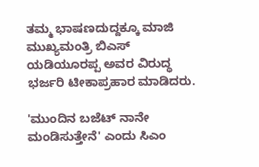ತಮ್ಮ ಭಾಷಣದುದ್ದಕ್ಕೂ ಮಾಜಿ ಮುಖ್ಯಮಂತ್ರಿ ಬಿಎಸ್ ಯಡಿಯೂರಪ್ಪ ಅವರ ವಿರುದ್ಧ ಭರ್ಜರಿ ಟೀಕಾಪ್ರಹಾರ ಮಾಡಿದರು.

'ಮುಂದಿನ ಬಜೆಟ್ ನಾನೇ ಮಂಡಿಸುತ್ತೇನೆ' ಎಂದು ಸಿಎಂ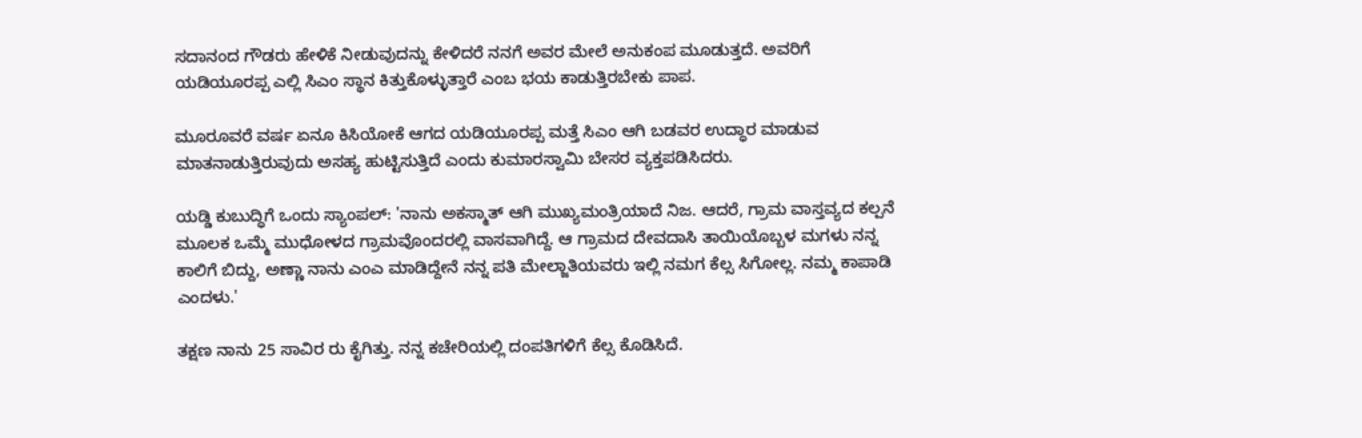ಸದಾನಂದ ಗೌಡರು ಹೇಳಿಕೆ ನೀಡುವುದನ್ನು ಕೇಳಿದರೆ ನನಗೆ ಅವರ ಮೇಲೆ ಅನುಕಂಪ ಮೂಡುತ್ತದೆ. ಅವರಿಗೆ ಯಡಿಯೂರಪ್ಪ ಎಲ್ಲಿ ಸಿಎಂ ಸ್ಥಾನ ಕಿತ್ತುಕೊಳ್ಳುತ್ತಾರೆ ಎಂಬ ಭಯ ಕಾಡುತ್ತಿರಬೇಕು ಪಾಪ.

ಮೂರೂವರೆ ವರ್ಷ ಏನೂ ಕಿಸಿಯೋಕೆ ಆಗದ ಯಡಿಯೂರಪ್ಪ ಮತ್ತೆ ಸಿಎಂ ಆಗಿ ಬಡವರ ಉದ್ಧಾರ ಮಾಡುವ ಮಾತನಾಡುತ್ತಿರುವುದು ಅಸಹ್ಯ ಹುಟ್ಟಿಸುತ್ತಿದೆ ಎಂದು ಕುಮಾರಸ್ವಾಮಿ ಬೇಸರ ವ್ಯಕ್ತಪಡಿಸಿದರು.

ಯಡ್ಡಿ ಕುಬುದ್ಧಿಗೆ ಒಂದು ಸ್ಯಾಂಪಲ್: 'ನಾನು ಅಕಸ್ಮಾತ್ ಆಗಿ ಮುಖ್ಯಮಂತ್ರಿಯಾದೆ ನಿಜ. ಆದರೆ, ಗ್ರಾಮ ವಾಸ್ತವ್ಯದ ಕಲ್ಪನೆ ಮೂಲಕ ಒಮ್ಮೆ ಮುಧೋಳದ ಗ್ರಾಮವೊಂದರಲ್ಲಿ ವಾಸವಾಗಿದ್ದೆ. ಆ ಗ್ರಾಮದ ದೇವದಾಸಿ ತಾಯಿಯೊಬ್ಬಳ ಮಗಳು ನನ್ನ ಕಾಲಿಗೆ ಬಿದ್ದು, ಅಣ್ಣಾ ನಾನು ಎಂಎ ಮಾಡಿದ್ದೇನೆ ನನ್ನ ಪತಿ ಮೇಲ್ಜಾತಿಯವರು ಇಲ್ಲಿ ನಮಗ ಕೆಲ್ಸ ಸಿಗೋಲ್ಲ. ನಮ್ಮ ಕಾಪಾಡಿ ಎಂದಳು.'

ತಕ್ಷಣ ನಾನು 25 ಸಾವಿರ ರು ಕೈಗಿತ್ತು. ನನ್ನ ಕಚೇರಿಯಲ್ಲಿ ದಂಪತಿಗಳಿಗೆ ಕೆಲ್ಸ ಕೊಡಿಸಿದೆ.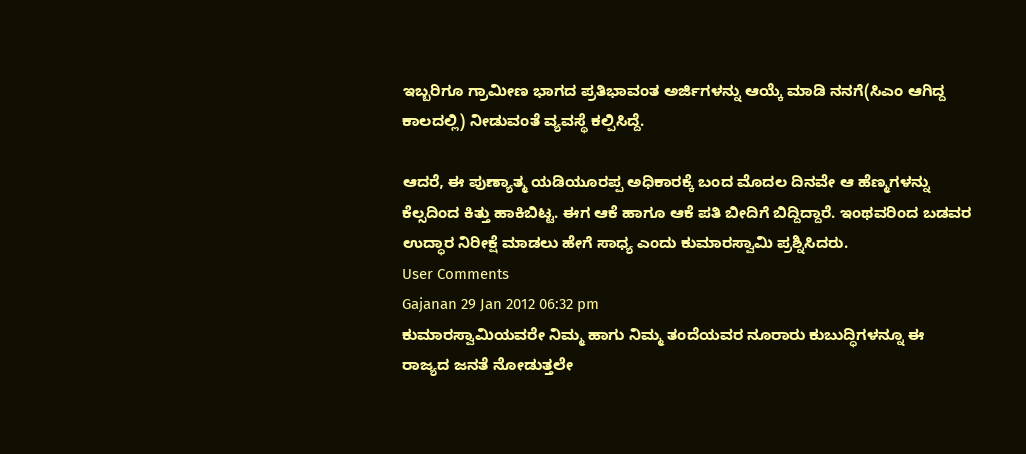ಇಬ್ಬರಿಗೂ ಗ್ರಾಮೀಣ ಭಾಗದ ಪ್ರತಿಭಾವಂತ ಅರ್ಜಿಗಳನ್ನು ಆಯ್ಕೆ ಮಾಡಿ ನನಗೆ(ಸಿಎಂ ಆಗಿದ್ದ ಕಾಲದಲ್ಲಿ) ನೀಡುವಂತೆ ವ್ಯವಸ್ಥೆ ಕಲ್ಪಿಸಿದ್ದೆ.

ಆದರೆ, ಈ ಪುಣ್ಯಾತ್ಮ ಯಡಿಯೂರಪ್ಪ ಅಧಿಕಾರಕ್ಕೆ ಬಂದ ಮೊದಲ ದಿನವೇ ಆ ಹೆಣ್ಮಗಳನ್ನು ಕೆಲ್ಸದಿಂದ ಕಿತ್ತು ಹಾಕಿಬಿಟ್ಟ. ಈಗ ಆಕೆ ಹಾಗೂ ಆಕೆ ಪತಿ ಬೀದಿಗೆ ಬಿದ್ದಿದ್ದಾರೆ. ಇಂಥವರಿಂದ ಬಡವರ ಉದ್ಧಾರ ನಿರೀಕ್ಷೆ ಮಾಡಲು ಹೇಗೆ ಸಾಧ್ಯ ಎಂದು ಕುಮಾರಸ್ವಾಮಿ ಪ್ರಶ್ನಿಸಿದರು.
User Comments
Gajanan 29 Jan 2012 06:32 pm
ಕುಮಾರಸ್ವಾಮಿಯವರೇ ನಿಮ್ಮ ಹಾಗು ನಿಮ್ಮ ತಂದೆಯವರ ನೂರಾರು ಕುಬುದ್ಧಿಗಳನ್ನೂ ಈ ರಾಜ್ಯದ ಜನತೆ ನೋಡುತ್ತಲೇ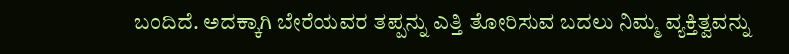ಬಂದಿದೆ. ಅದಕ್ಕಾಗಿ ಬೇರೆಯವರ ತಪ್ಪನ್ನು ಎತ್ತಿ ತೋರಿಸುವ ಬದಲು ನಿಮ್ಮ ವ್ಯಕ್ತಿತ್ವವನ್ನು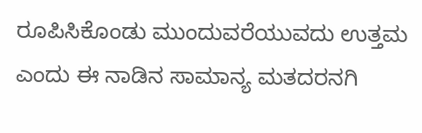ರೂಪಿಸಿಕೊಂಡು ಮುಂದುವರೆಯುವದು ಉತ್ತಮ ಎಂದು ಈ ನಾಡಿನ ಸಾಮಾನ್ಯ ಮತದರನಗಿ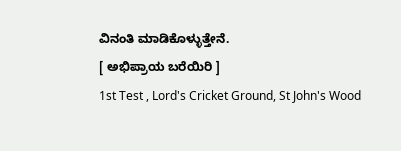ವಿನಂತಿ ಮಾಡಿಕೊಳ್ಳುತ್ತೇನೆ.
[ ಅಭಿಪ್ರಾಯ ಬರೆಯಿರಿ ]
1st Test , Lord's Cricket Ground, St John's Wood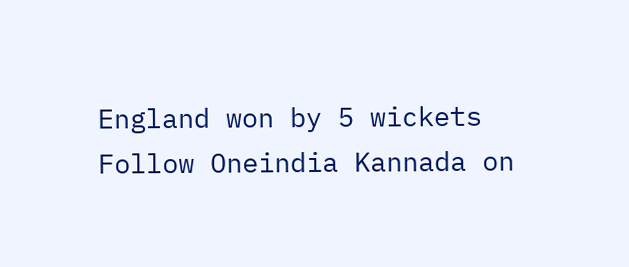England won by 5 wickets
Follow Oneindia Kannada on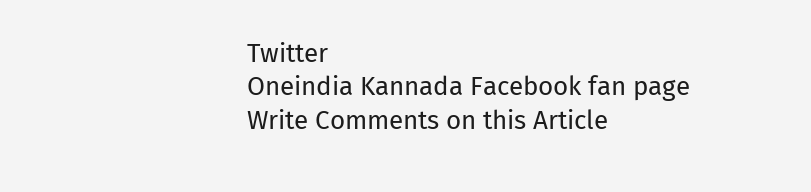Twitter
Oneindia Kannada Facebook fan page
Write Comments on this Article